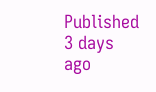Published 3 days ago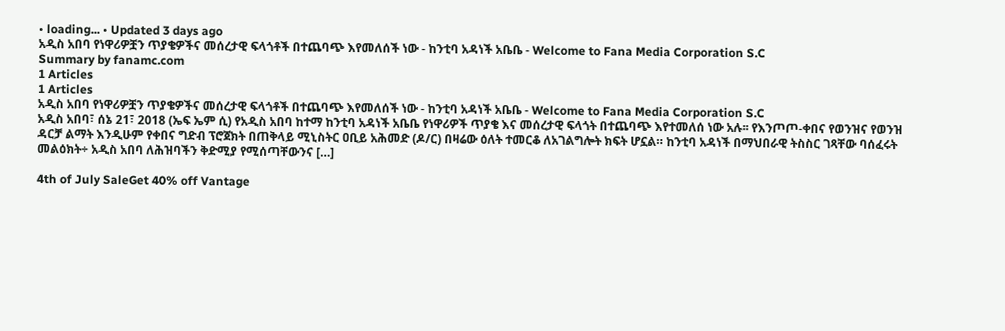• loading... • Updated 3 days ago
አዲስ አበባ የነዋሪዎቿን ጥያቄዎችና መሰረታዊ ፍላጎቶች በተጨባጭ እየመለሰች ነው - ከንቲባ አዳነች አቤቤ - Welcome to Fana Media Corporation S.C
Summary by fanamc.com
1 Articles
1 Articles
አዲስ አበባ የነዋሪዎቿን ጥያቄዎችና መሰረታዊ ፍላጎቶች በተጨባጭ እየመለሰች ነው - ከንቲባ አዳነች አቤቤ - Welcome to Fana Media Corporation S.C
አዲስ አበባ፣ ሰኔ 21፣ 2018 (ኤፍ ኤም ሲ) የአዲስ አበባ ከተማ ከንቲባ አዳነች አቤቤ የነዋሪዎች ጥያቄ እና መሰረታዊ ፍላጎት በተጨባጭ እየተመለሰ ነው አሉ፡፡ የእንጦጦ-ቀበና የወንዝና የወንዝ ዳርቻ ልማት እንዲሁም የቀበና ግድብ ፕሮጀክት በጠቅላይ ሚኒስትር ዐቢይ አሕመድ (ዶ/ር) በዛሬው ዕለት ተመርቆ ለአገልግሎት ክፍት ሆኗል። ከንቲባ አዳነች በማህበራዊ ትስስር ገጻቸው ባሰፈሩት መልዕክት÷ አዲስ አበባ ለሕዝባችን ቅድሚያ የሚሰጣቸውንና […]

4th of July SaleGet 40% off Vantage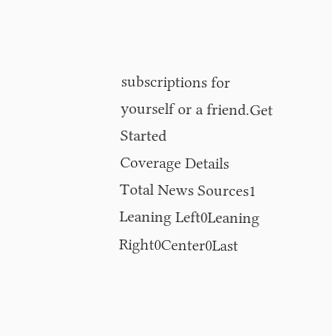subscriptions for yourself or a friend.Get Started
Coverage Details
Total News Sources1
Leaning Left0Leaning Right0Center0Last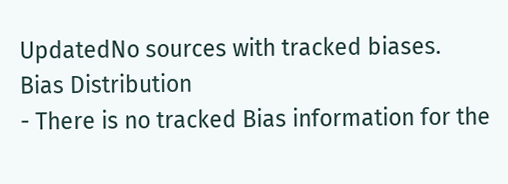UpdatedNo sources with tracked biases.
Bias Distribution
- There is no tracked Bias information for the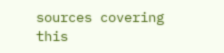sources covering this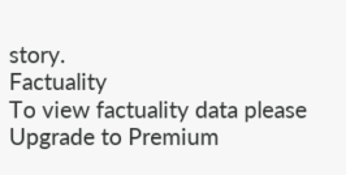story.
Factuality
To view factuality data please Upgrade to Premium